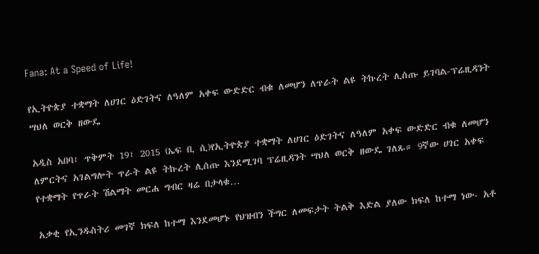Fana: At a Speed of Life!

የኢትዮጵያ ተቋማት ለሀገር ዕድገትና ለዓለም አቀፍ ውድድር ብቁ ለመሆን ለጥራት ልዩ ትኩረት ሊሰጡ ይገባል-ፕሬዚዳንት ሣህለ ወርቅ ዘውዴ

አዲስ አበባ፣ ጥቅምት 19፣ 2015 (ኤፍ ቢ ሲ)የኢትዮጵያ ተቋማት ለሀገር ዕድገትና ለዓለም አቀፍ ውድድር ብቁ ለመሆን ለምርትና አገልግሎት ጥራት ልዩ ትኩረት ሊሰጡ እንደሚገባ ፕሬዚዳንት ሣህለ ወርቅ ዘውዴ ገለጹ። 9ኛው ሀገር አቀፍ የተቋማት የጥራት ሽልማት መርሐ ግብር ዛሬ በታላቁ…

አቃቂ የኢንዱስትሪ መገኛ ክፍለ ከተማ እንደመሆኑ የህዝብን ችግር ለመፍታት ትልቅ እድል ያለው ክፍለ ከተማ ነው- አቶ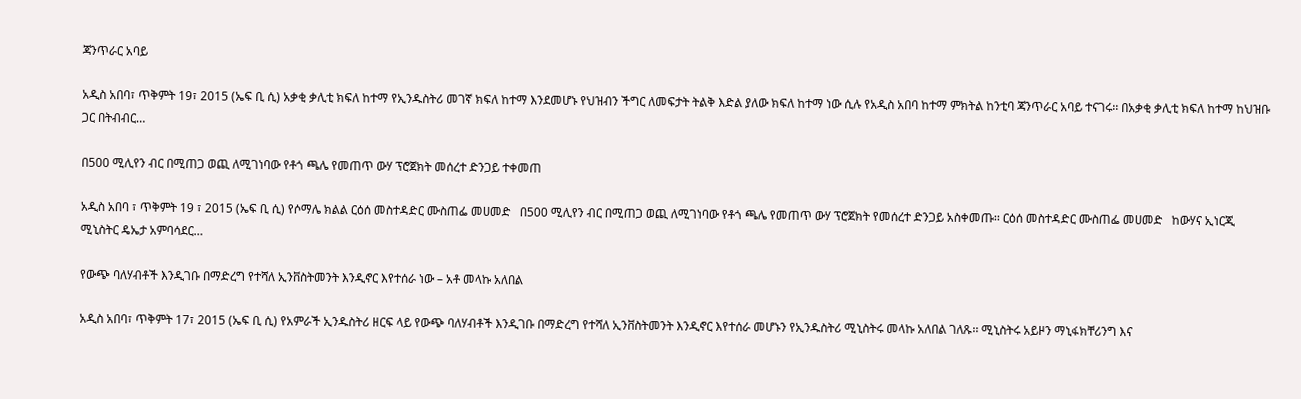ጃንጥራር አባይ

አዲስ አበባ፣ ጥቅምት 19፣ 2015 (ኤፍ ቢ ሲ) አቃቂ ቃሊቲ ክፍለ ከተማ የኢንዱስትሪ መገኛ ክፍለ ከተማ እንደመሆኑ የህዝብን ችግር ለመፍታት ትልቅ እድል ያለው ክፍለ ከተማ ነው ሲሉ የአዲስ አበባ ከተማ ምክትል ከንቲባ ጃንጥራር አባይ ተናገሩ፡፡ በአቃቂ ቃሊቲ ክፍለ ከተማ ከህዝቡ ጋር በትብብር…

በ500 ሚሊየን ብር በሚጠጋ ወጪ ለሚገነባው የቶጎ ጫሌ የመጠጥ ውሃ ፕሮጀክት መሰረተ ድንጋይ ተቀመጠ

አዲስ አበባ ፣ ጥቅምት 19 ፣ 2015 (ኤፍ ቢ ሲ) የሶማሌ ክልል ርዕሰ መስተዳድር ሙስጠፌ መሀመድ   በ500 ሚሊየን ብር በሚጠጋ ወጪ ለሚገነባው የቶጎ ጫሌ የመጠጥ ውሃ ፕሮጀክት የመሰረተ ድንጋይ አስቀመጡ፡፡ ርዕሰ መስተዳድር ሙስጠፌ መሀመድ   ከውሃና ኢነርጂ  ሚኒስትር ዴኤታ አምባሳደር…

የውጭ ባለሃብቶች እንዲገቡ በማድረግ የተሻለ ኢንቨስትመንት እንዲኖር እየተሰራ ነው – አቶ መላኩ አለበል

አዲስ አበባ፣ ጥቅምት 17፣ 2015 (ኤፍ ቢ ሲ) የአምራች ኢንዱስትሪ ዘርፍ ላይ የውጭ ባለሃብቶች እንዲገቡ በማድረግ የተሻለ ኢንቨስትመንት እንዲኖር እየተሰራ መሆኑን የኢንዱስትሪ ሚኒስትሩ መላኩ አለበል ገለጹ፡፡ ሚኒስትሩ አይዞን ማኒፋክቸሪንግ እና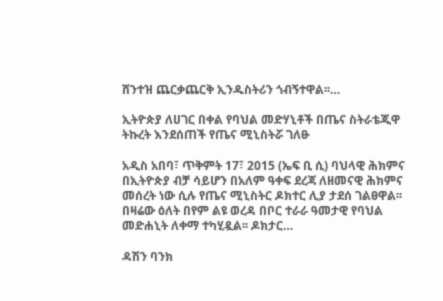ሸንተዝ ጨርቃጨርቅ ኢንዱስትሪን ጎብኝተዋል፡፡…

ኢትዮጵያ ለሀገር በቀል የባህል መድሃኒቶች በጤና ስትራቴጂዋ ትኩረት እንደሰጠች የጤና ሚኒስትሯ ገለፁ

አዲስ አበባ፣ ጥቅምት 17፣ 2015 (ኤፍ ቢ ሲ) ባህላዊ ሕክምና በኢትዮጵያ ብቻ ሳይሆን በአለም ዓቀፍ ደረጃ ለዘመናዊ ሕክምና መሰረት ነው ሲሉ የጤና ሚኒስትር ዶክተር ሊያ ታደሰ ገልፀዋል፡፡ በዛሬው ዕለት በየም ልዩ ወረዳ በቦር ተራራ ዓመታዊ የባህል መድሐኒት ለቀማ ተካሂዷል፡፡ ዶክታር…

ዳሽን ባንክ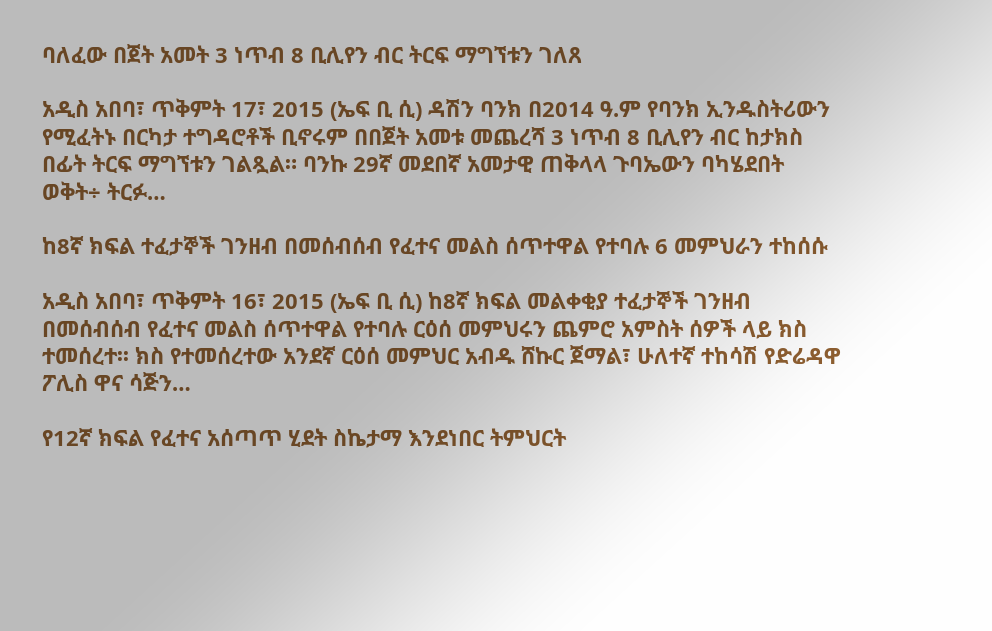ባለፈው በጀት አመት 3 ነጥብ 8 ቢሊየን ብር ትርፍ ማግኘቱን ገለጸ

አዲስ አበባ፣ ጥቅምት 17፣ 2015 (ኤፍ ቢ ሲ) ዳሽን ባንክ በ2014 ዓ.ም የባንክ ኢንዱስትሪውን የሚፈትኑ በርካታ ተግዳሮቶች ቢኖሩም በበጀት አመቱ መጨረሻ 3 ነጥብ 8 ቢሊየን ብር ከታክስ በፊት ትርፍ ማግኘቱን ገልጿል። ባንኩ 29ኛ መደበኛ አመታዊ ጠቅላላ ጉባኤውን ባካሄደበት ወቅት÷ ትርፉ…

ከ8ኛ ክፍል ተፈታኞች ገንዘብ በመሰብሰብ የፈተና መልስ ሰጥተዋል የተባሉ 6 መምህራን ተከሰሱ

አዲስ አበባ፣ ጥቅምት 16፣ 2015 (ኤፍ ቢ ሲ) ከ8ኛ ክፍል መልቀቂያ ተፈታኞች ገንዘብ በመሰብሰብ የፈተና መልስ ሰጥተዋል የተባሉ ርዕሰ መምህሩን ጨምሮ አምስት ሰዎች ላይ ክስ ተመሰረተ፡፡ ክስ የተመሰረተው አንደኛ ርዕሰ መምህር አብዱ ሸኩር ጀማል፣ ሁለተኛ ተከሳሽ የድሬዳዋ ፖሊስ ዋና ሳጅን…

የ12ኛ ክፍል የፈተና አሰጣጥ ሂደት ስኬታማ እንደነበር ትምህርት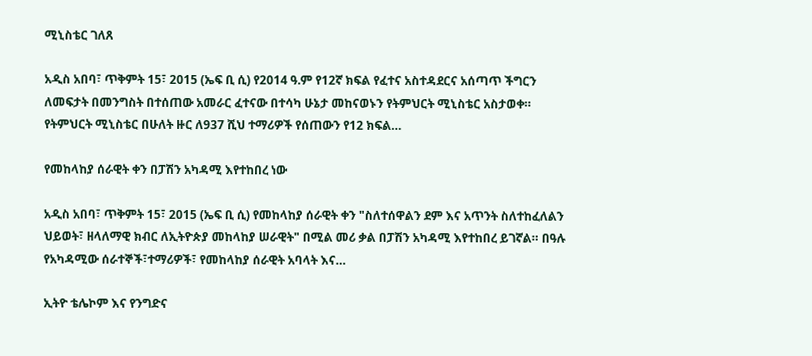ሚኒስቴር ገለጸ

አዲስ አበባ፣ ጥቅምት 15፣ 2015 (ኤፍ ቢ ሲ) የ2014 ዓ.ም የ12ኛ ክፍል የፈተና አስተዳደርና አሰጣጥ ችግርን ለመፍታት በመንግስት በተሰጠው አመራር ፈተናው በተሳካ ሁኔታ መከናወኑን የትምህርት ሚኒስቴር አስታወቀ። የትምህርት ሚኒስቴር በሁለት ዙር ለ937 ሺህ ተማሪዎች የሰጠውን የ12 ክፍል…

የመከላከያ ሰራዊት ቀን በፓሽን አካዳሚ እየተከበረ ነው

አዲስ አበባ፣ ጥቅምት 15፣ 2015 (ኤፍ ቢ ሲ) የመከላከያ ሰራዊት ቀን "ስለተሰዋልን ደም እና አጥንት ስለተከፈለልን ህይወት፣ ዘላለማዊ ክብር ለኢትዮጵያ መከላከያ ሠራዊት" በሚል መሪ ቃል በፓሽን አካዳሚ እየተከበረ ይገኛል። በዓሉ የአካዳሚው ሰራተኞች፣ተማሪዎች፣ የመከላከያ ሰራዊት አባላት እና…

ኢትዮ ቴሌኮም እና የንግድና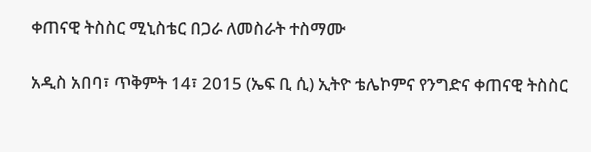ቀጠናዊ ትስስር ሚኒስቴር በጋራ ለመስራት ተስማሙ

አዲስ አበባ፣ ጥቅምት 14፣ 2015 (ኤፍ ቢ ሲ) ኢትዮ ቴሌኮምና የንግድና ቀጠናዊ ትስስር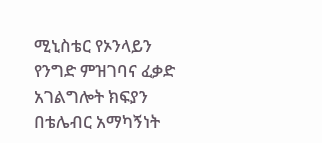ሚኒስቴር የኦንላይን የንግድ ምዝገባና ፈቃድ አገልግሎት ክፍያን በቴሌብር አማካኝነት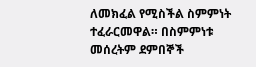ለመክፈል የሚስችል ስምምነት ተፈራርመዋል። በስምምነቱ መሰረትም ደምበኞች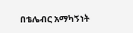በቴሌብር አማካኝነት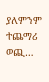ያለምንም ተጨማሪ ወጪ…